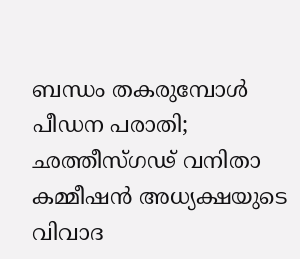ബന്ധം തകരുമ്പോൾ പീഡന പരാതി; ഛത്തീസ്ഗഢ് വനിതാ കമ്മീഷന്‍ അധ്യക്ഷയുടെ വിവാദ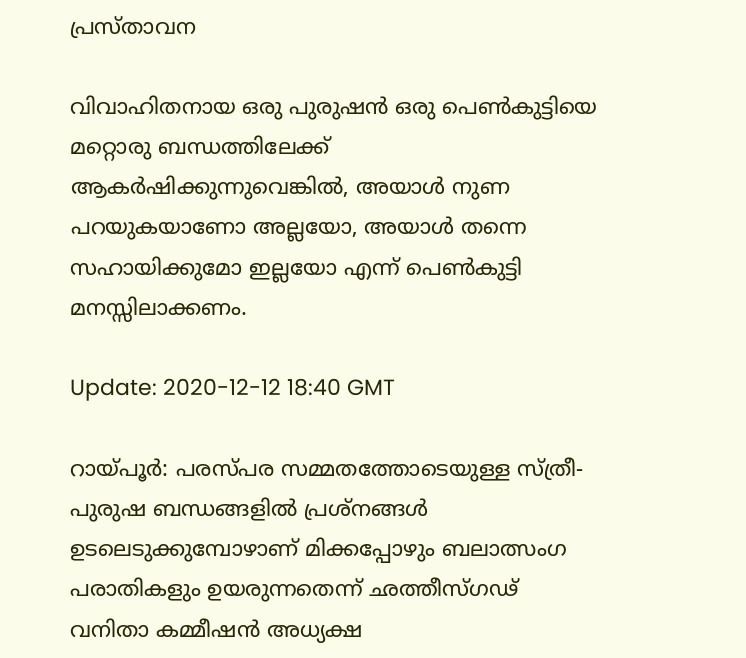പ്രസ്താവന

വിവാഹിതനായ ഒരു പുരുഷന്‍ ഒരു പെണ്‍കുട്ടിയെ മറ്റൊരു ബന്ധത്തിലേക്ക് ആകര്‍ഷിക്കുന്നുവെങ്കില്‍, അയാള്‍ നുണ പറയുകയാണോ അല്ലയോ, അയാള്‍ തന്നെ സഹായിക്കുമോ ഇല്ലയോ എന്ന് പെണ്‍കുട്ടി മനസ്സിലാക്കണം.

Update: 2020-12-12 18:40 GMT

റായ്പൂർ: പരസ്പര സമ്മതത്തോടെയുള്ള സ്ത്രീ-പുരുഷ ബന്ധങ്ങളില്‍ പ്രശ്‌നങ്ങള്‍ ഉടലെടുക്കുമ്പോഴാണ് മിക്കപ്പോഴും ബലാത്സംഗ പരാതികളും ഉയരുന്നതെന്ന് ഛത്തീസ്ഗഢ് വനിതാ കമ്മീഷന്‍ അധ്യക്ഷ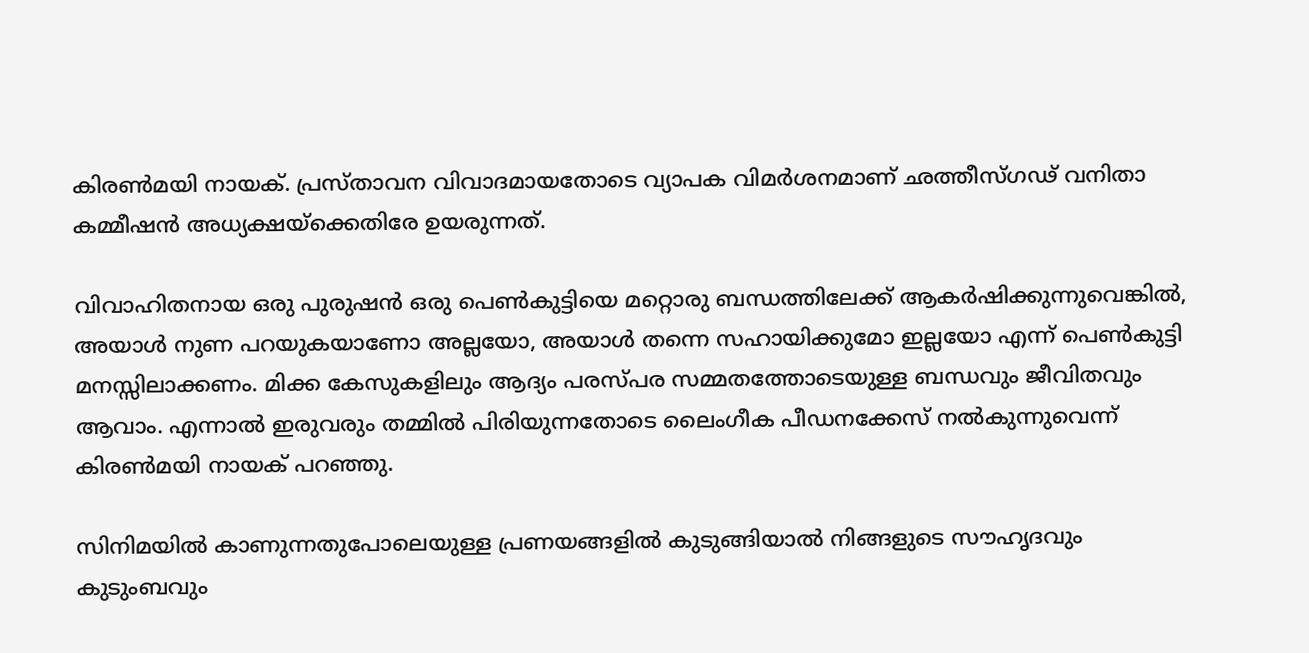കിരണ്‍മയി നായക്. പ്രസ്താവന വിവാദമായതോടെ വ്യാപക വിമർശനമാണ് ഛത്തീസ്ഗഢ് വനിതാ കമ്മീഷന്‍ അധ്യക്ഷയ്ക്കെതിരേ ഉയരുന്നത്.

വിവാഹിതനായ ഒരു പുരുഷന്‍ ഒരു പെണ്‍കുട്ടിയെ മറ്റൊരു ബന്ധത്തിലേക്ക് ആകര്‍ഷിക്കുന്നുവെങ്കില്‍, അയാള്‍ നുണ പറയുകയാണോ അല്ലയോ, അയാള്‍ തന്നെ സഹായിക്കുമോ ഇല്ലയോ എന്ന് പെണ്‍കുട്ടി മനസ്സിലാക്കണം. മിക്ക കേസുകളിലും ആദ്യം പരസ്പര സമ്മതത്തോടെയുള്ള ബന്ധവും ജീവിതവും ആവാം. എന്നാല്‍ ഇരുവരും തമ്മില്‍ പിരിയുന്നതോടെ ലൈംഗീക പീഡനക്കേസ് നല്‍കുന്നുവെന്ന് കിരൺമയി നായക് പറഞ്ഞു.

സിനിമയില്‍ കാണുന്നതുപോലെയുള്ള പ്രണയങ്ങളില്‍ കുടുങ്ങിയാല്‍ നിങ്ങളുടെ സൗഹൃദവും കുടുംബവും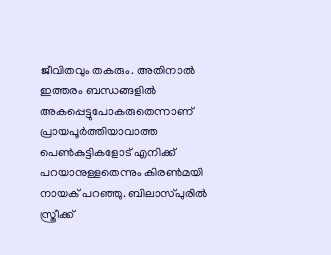ജീവിതവും തകരും. അതിനാല്‍ ഇത്തരം ബന്ധങ്ങളില്‍ അകപ്പെട്ടുപോകരുതെന്നാണ് പ്രായപൂര്‍ത്തിയാവാത്ത പെണ്‍കുട്ടികളോട് എനിക്ക് പറയാനുള്ളതെന്നും കിരണ്‍മയി നായക് പറഞ്ഞു. ബിലാസ്പുരില്‍ സ്ത്രീക്ക്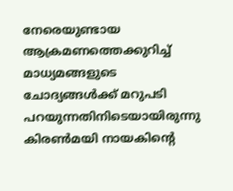നേരെയുണ്ടായ ആക്രമണത്തെക്കുറിച്ച് മാധ്യമങ്ങളുടെ ചോദ്യങ്ങള്‍ക്ക് മറുപടി പറയുന്നതിനിടെയായിരുന്നു കിരണ്‍മയി നായകിന്റെ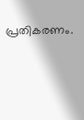പ്രതികരണം.